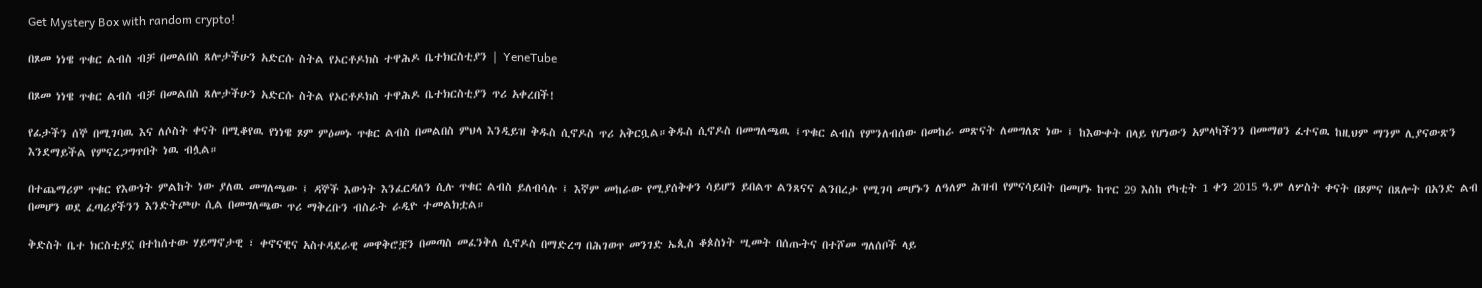Get Mystery Box with random crypto!

በጾመ ነነዌ ጥቁር ልብስ ብቻ በመልበስ ጸሎታችሁን አድርሱ ስትል የኦርቶዶክስ ተዋሕዶ ቤተክርስቲያን | YeneTube

በጾመ ነነዌ ጥቁር ልብስ ብቻ በመልበስ ጸሎታችሁን አድርሱ ስትል የኦርቶዶክስ ተዋሕዶ ቤተክርስቲያን ጥሪ አቀረበች!

የፊታችን ሰኞ በሚገባዉ እና ለሶስት ቀናት በሚቆየዉ የነነዌ ጾም ምዕመኑ ጥቁር ልብስ በመልበስ ምህላ እንዲይዝ ቅዱስ ሲኖዶስ ጥሪ አቅርቧል።ቅዱስ ሲኖዶስ በመግለጫዉ ፤ጥቁር ልብስ የምንለብሰው በመከራ መጽናት ለመግለጽ ነው ፤ ከእውቀት በላይ የሆነውን አምላካችንን በመማፀን ፈተናዉ ከዚህም ማንም ሊያናውጽን እንደማይችል የምናረጋግጥበት ነዉ ብሏል።

በተጨማሪም ጥቁር የእውነት ምልከት ነው ያለዉ መግለጫው ፤ ዳኞች እውነት እንፈርዳለን ሲሉ ጥቁር ልብስ ይለብሳሉ ፤ እኛም መከራው የሚያሰቅቀን ሳይሆን ይበልጥ ልንጸናና ልንበረታ የሚገባ መሆኑን ለዓለም ሕዝብ የምናሳይበት በመሆኑ ከጥር 29 እስከ የካቲት 1 ቀን 2015 ዓ.ም ለሦስት ቀናት በጾምና በጸሎት በአንድ ልብ በመሆን ወደ ፈጣሪያችንን እንድትጮሁ ሲል በመግለጫው ጥሪ ማቅረቡን ብስራት ራዲዮ ተመልክቷል።

ቅድስት ቤተ ክርስቲያኗ በተከሰተው ሃይማኖታዊ ፣ ቀኖናዊና አስተዳደራዊ መዋቅሮቿን በመጣስ መፈንቅለ ሲኖዶስ በማድረግ በሕገወጥ መንገድ ኤጲስ ቆጶስነት ሢመት በሰጡትና በተሾመ ግለሰቦች ላይ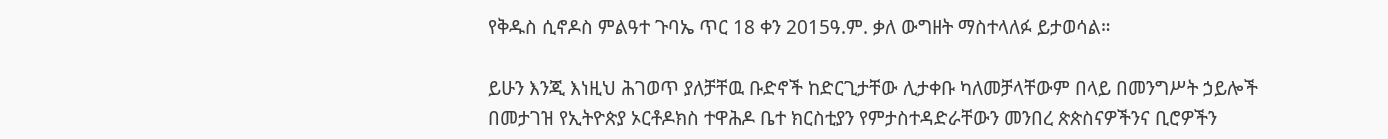የቅዱስ ሲኖዶስ ምልዓተ ጉባኤ ጥር 18 ቀን 2015ዓ.ም. ቃለ ውግዘት ማስተላለፉ ይታወሳል።

ይሁን እንጂ እነዚህ ሕገወጥ ያለቻቸዉ ቡድኖች ከድርጊታቸው ሊታቀቡ ካለመቻላቸውም በላይ በመንግሥት ኃይሎች በመታገዝ የኢትዮጵያ ኦርቶዶክስ ተዋሕዶ ቤተ ክርስቲያን የምታስተዳድራቸውን መንበረ ጵጵስናዎችንና ቢሮዎችን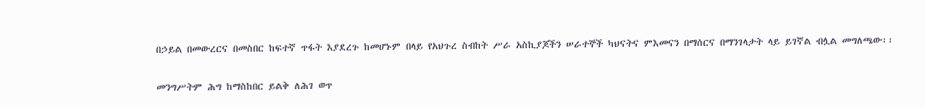በኃይል በመውረርና በመስበር ከፍተኛ ጥፋት እያደረጉ ከመሆኑም በላይ የአህጉረ ስብከት ሥራ አስኪያጆችን ሠራተኞች ካህናትና ምእመናን በማሰርና በማንገላታት ላይ ይገኛል ብሏል መግለጫው፡፡

መንግሥትም ሕግ ከማስከበር ይልቅ ለሕገ ወጥ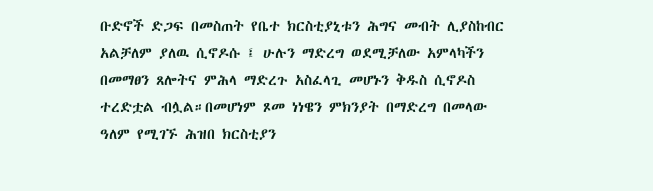ቡድኖች ድጋፍ በመስጠት የቤተ ክርስቲያኒቱን ሕግና መብት ሊያስከብር አልቻለም ያለዉ ሲኖዶሱ ፤ ሁሉን ማድረግ ወደሚቻለው አምላካችን በመማፀን ጸሎትና ምሕላ ማድረጉ አስፈላጊ መሆኑን ቅዱስ ሲኖዶስ ተረድቷል ብሏል።በመሆነም ጾመ ነነዌን ምክንያት በማድረግ በመላው ዓለም የሚገኙ ሕዝበ ክርስቲያን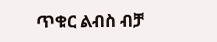ጥቁር ልብስ ብቻ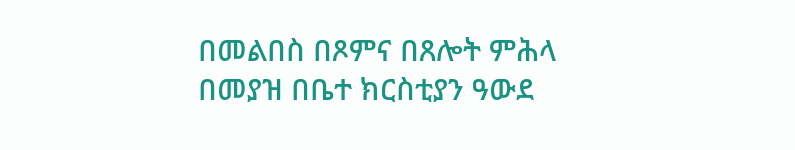በመልበስ በጾምና በጸሎት ምሕላ በመያዝ በቤተ ክርስቲያን ዓውደ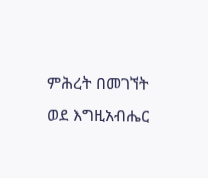ምሕረት በመገኘት ወደ እግዚአብሔር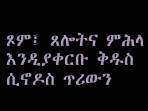ጾም፤ ጸሎትና ምሕላ እንዲያቀርቡ ቅዱስ ሲኖዶስ ጥሪውን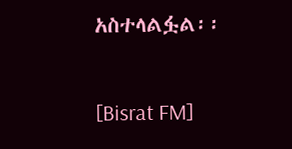አስተላልፏል፡፡

[Bisrat FM]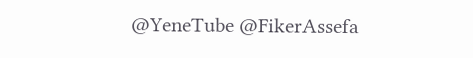@YeneTube @FikerAssefa